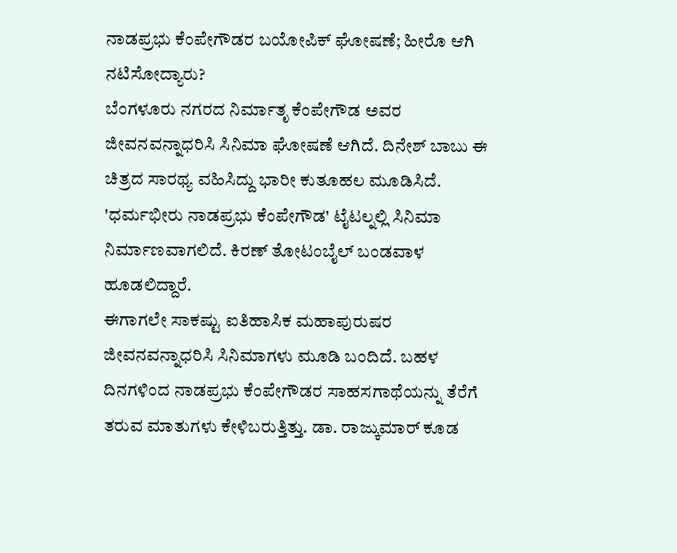ನಾಡಪ್ರಭು ಕೆಂಪೇಗೌಡರ ಬಯೋಪಿಕ್ ಘೋಷಣೆ; ಹೀರೊ ಆಗಿ ನಟಿಸೋದ್ಯಾರು?
ಬೆಂಗಳೂರು ನಗರದ ನಿರ್ಮಾತೃ ಕೆಂಪೇಗೌಡ ಅವರ ಜೀವನವನ್ನಾಧರಿಸಿ ಸಿನಿಮಾ ಘೋಷಣೆ ಆಗಿದೆ. ದಿನೇಶ್ ಬಾಬು ಈ ಚಿತ್ರದ ಸಾರಥ್ಯ ವಹಿಸಿದ್ದು ಭಾರೀ ಕುತೂಹಲ ಮೂಡಿಸಿದೆ. 'ಧರ್ಮಭೀರು ನಾಡಪ್ರಭು ಕೆಂಪೇಗೌಡ' ಟೈಟಲ್ನಲ್ಲಿ ಸಿನಿಮಾ ನಿರ್ಮಾಣವಾಗಲಿದೆ. ಕಿರಣ್ ತೋಟಂಬೈಲ್ ಬಂಡವಾಳ ಹೂಡಲಿದ್ದಾರೆ.
ಈಗಾಗಲೇ ಸಾಕಷ್ಟು ಐತಿಹಾಸಿಕ ಮಹಾಪುರುಷರ ಜೀವನವನ್ನಾಧರಿಸಿ ಸಿನಿಮಾಗಳು ಮೂಡಿ ಬಂದಿದೆ. ಬಹಳ ದಿನಗಳಿಂದ ನಾಡಪ್ರಭು ಕೆಂಪೇಗೌಡರ ಸಾಹಸಗಾಥೆಯನ್ನು ತೆರೆಗೆ ತರುವ ಮಾತುಗಳು ಕೇಳಿಬರುತ್ತಿತ್ತು. ಡಾ. ರಾಜ್ಕುಮಾರ್ ಕೂಡ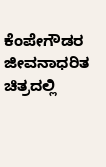ಕೆಂಪೇಗೌಡರ ಜೀವನಾಧರಿತ ಚಿತ್ರದಲ್ಲಿ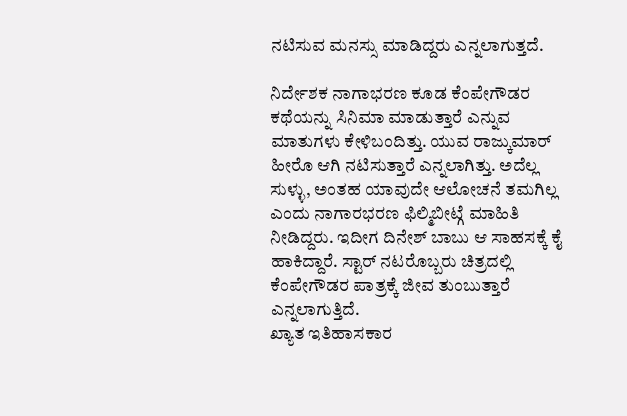ನಟಿಸುವ ಮನಸ್ಸು ಮಾಡಿದ್ದರು ಎನ್ನಲಾಗುತ್ತದೆ.

ನಿರ್ದೇಶಕ ನಾಗಾಭರಣ ಕೂಡ ಕೆಂಪೇಗೌಡರ ಕಥೆಯನ್ನು ಸಿನಿಮಾ ಮಾಡುತ್ತಾರೆ ಎನ್ನುವ ಮಾತುಗಳು ಕೇಳಿಬಂದಿತ್ತು. ಯುವ ರಾಜ್ಕುಮಾರ್ ಹೀರೊ ಆಗಿ ನಟಿಸುತ್ತಾರೆ ಎನ್ನಲಾಗಿತ್ತು. ಅದೆಲ್ಲ ಸುಳ್ಳು, ಅಂತಹ ಯಾವುದೇ ಆಲೋಚನೆ ತಮಗಿಲ್ಲ ಎಂದು ನಾಗಾರಭರಣ ಫಿಲ್ಮಿಬೀಟ್ಗೆ ಮಾಹಿತಿ ನೀಡಿದ್ದರು. ಇದೀಗ ದಿನೇಶ್ ಬಾಬು ಆ ಸಾಹಸಕ್ಕೆ ಕೈ ಹಾಕಿದ್ದಾರೆ. ಸ್ಟಾರ್ ನಟರೊಬ್ಬರು ಚಿತ್ರದಲ್ಲಿ ಕೆಂಪೇಗೌಡರ ಪಾತ್ರಕ್ಕೆ ಜೀವ ತುಂಬುತ್ತಾರೆ ಎನ್ನಲಾಗುತ್ತಿದೆ.
ಖ್ಯಾತ ಇತಿಹಾಸಕಾರ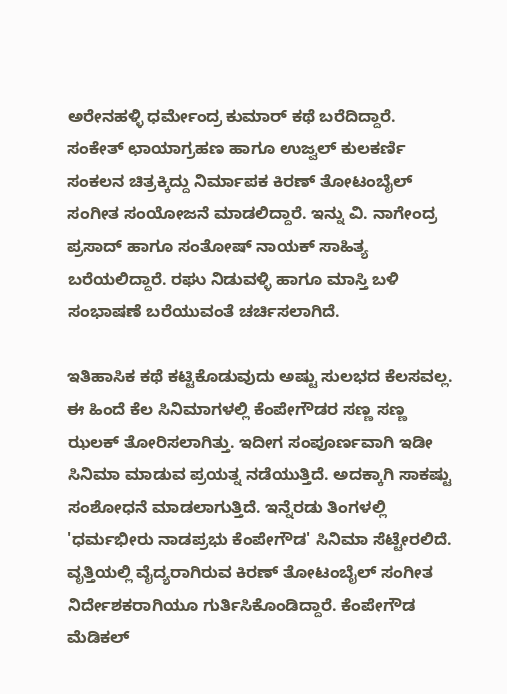ಅರೇನಹಳ್ಳಿ ಧರ್ಮೇಂದ್ರ ಕುಮಾರ್ ಕಥೆ ಬರೆದಿದ್ದಾರೆ. ಸಂಕೇತ್ ಛಾಯಾಗ್ರಹಣ ಹಾಗೂ ಉಜ್ವಲ್ ಕುಲಕರ್ಣಿ ಸಂಕಲನ ಚಿತ್ರಕ್ಕಿದ್ದು ನಿರ್ಮಾಪಕ ಕಿರಣ್ ತೋಟಂಬೈಲ್ ಸಂಗೀತ ಸಂಯೋಜನೆ ಮಾಡಲಿದ್ದಾರೆ. ಇನ್ನು ವಿ. ನಾಗೇಂದ್ರ ಪ್ರಸಾದ್ ಹಾಗೂ ಸಂತೋಷ್ ನಾಯಕ್ ಸಾಹಿತ್ಯ ಬರೆಯಲಿದ್ದಾರೆ. ರಘು ನಿಡುವಳ್ಳಿ ಹಾಗೂ ಮಾಸ್ತಿ ಬಳಿ ಸಂಭಾಷಣೆ ಬರೆಯುವಂತೆ ಚರ್ಚಿಸಲಾಗಿದೆ.

ಇತಿಹಾಸಿಕ ಕಥೆ ಕಟ್ಟಿಕೊಡುವುದು ಅಷ್ಟು ಸುಲಭದ ಕೆಲಸವಲ್ಲ. ಈ ಹಿಂದೆ ಕೆಲ ಸಿನಿಮಾಗಳಲ್ಲಿ ಕೆಂಪೇಗೌಡರ ಸಣ್ಣ ಸಣ್ಣ ಝಲಕ್ ತೋರಿಸಲಾಗಿತ್ತು. ಇದೀಗ ಸಂಪೂರ್ಣವಾಗಿ ಇಡೀ ಸಿನಿಮಾ ಮಾಡುವ ಪ್ರಯತ್ನ ನಡೆಯುತ್ತಿದೆ. ಅದಕ್ಕಾಗಿ ಸಾಕಷ್ಟು ಸಂಶೋಧನೆ ಮಾಡಲಾಗುತ್ತಿದೆ. ಇನ್ನೆರಡು ತಿಂಗಳಲ್ಲಿ 'ಧರ್ಮಭೀರು ನಾಡಪ್ರಭು ಕೆಂಪೇಗೌಡ' ಸಿನಿಮಾ ಸೆಟ್ಟೇರಲಿದೆ.
ವೃತ್ತಿಯಲ್ಲಿ ವೈದ್ಯರಾಗಿರುವ ಕಿರಣ್ ತೋಟಂಬೈಲ್ ಸಂಗೀತ ನಿರ್ದೇಶಕರಾಗಿಯೂ ಗುರ್ತಿಸಿಕೊಂಡಿದ್ದಾರೆ. ಕೆಂಪೇಗೌಡ ಮೆಡಿಕಲ್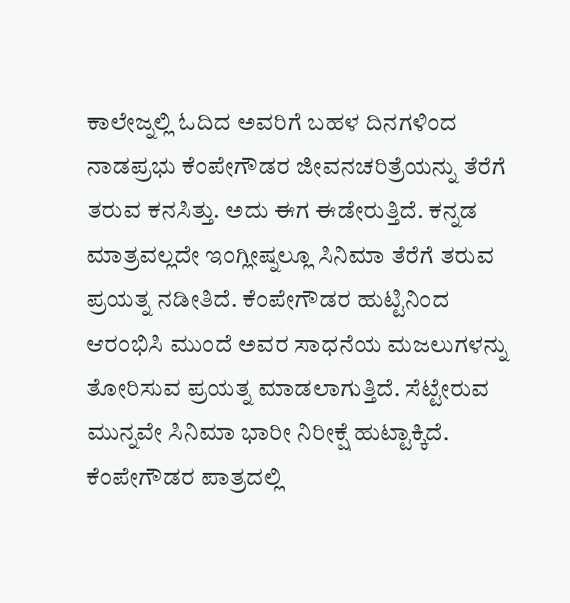ಕಾಲೇಜ್ನಲ್ಲಿ ಓದಿದ ಅವರಿಗೆ ಬಹಳ ದಿನಗಳಿಂದ ನಾಡಪ್ರಭು ಕೆಂಪೇಗೌಡರ ಜೀವನಚರಿತ್ರೆಯನ್ನು ತೆರೆಗೆ ತರುವ ಕನಸಿತ್ತು. ಅದು ಈಗ ಈಡೇರುತ್ತಿದೆ. ಕನ್ನಡ ಮಾತ್ರವಲ್ಲದೇ ಇಂಗ್ಲೀಷ್ನಲ್ಲೂ ಸಿನಿಮಾ ತೆರೆಗೆ ತರುವ ಪ್ರಯತ್ನ ನಡೀತಿದೆ. ಕೆಂಪೇಗೌಡರ ಹುಟ್ಟಿನಿಂದ ಆರಂಭಿಸಿ ಮುಂದೆ ಅವರ ಸಾಧನೆಯ ಮಜಲುಗಳನ್ನು ತೋರಿಸುವ ಪ್ರಯತ್ನ ಮಾಡಲಾಗುತ್ತಿದೆ. ಸೆಟ್ಟೇರುವ ಮುನ್ನವೇ ಸಿನಿಮಾ ಭಾರೀ ನಿರೀಕ್ಷೆ ಹುಟ್ಟಾಕ್ಕಿದೆ. ಕೆಂಪೇಗೌಡರ ಪಾತ್ರದಲ್ಲಿ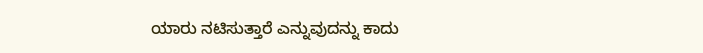ಯಾರು ನಟಿಸುತ್ತಾರೆ ಎನ್ನುವುದನ್ನು ಕಾದು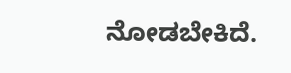ನೋಡಬೇಕಿದೆ.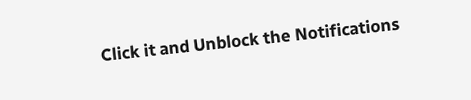Click it and Unblock the Notifications